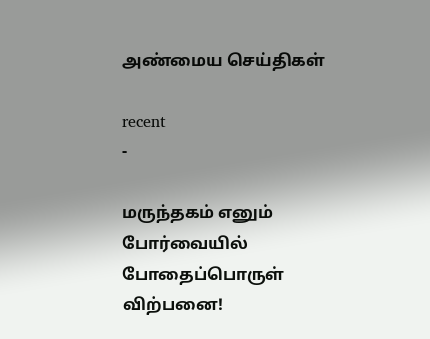அண்மைய செய்திகள்

recent
-

மருந்தகம் எனும் போர்வையில் போதைப்பொருள் விற்பனை!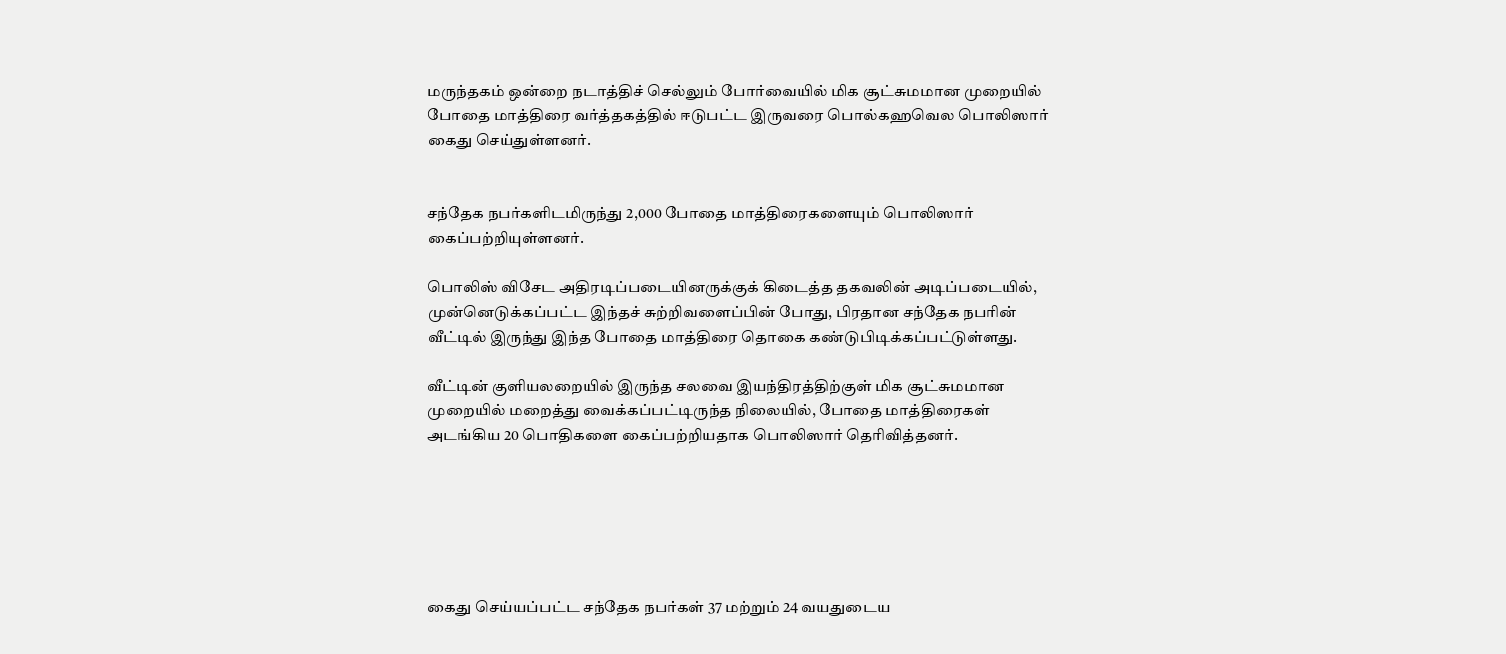மருந்தகம் ஒன்றை நடாத்திச் செல்லும் போர்வையில் மிக சூட்சுமமான முறையில் போதை மாத்திரை வர்த்தகத்தில் ஈடுபட்ட இருவரை பொல்கஹவெல பொலிஸார் கைது செய்துள்ளனர்.


சந்தேக நபர்களிடமிருந்து 2,000 போதை மாத்திரைகளையும் பொலிஸார் கைப்பற்றியுள்ளனர்.

பொலிஸ் விசேட அதிரடிப்படையினருக்குக் கிடைத்த தகவலின் அடிப்படையில், முன்னெடுக்கப்பட்ட இந்தச் சுற்றிவளைப்பின் போது, பிரதான சந்தேக நபரின் வீட்டில் இருந்து இந்த போதை மாத்திரை தொகை கண்டுபிடிக்கப்பட்டுள்ளது.

வீட்டின் குளியலறையில் இருந்த சலவை இயந்திரத்திற்குள் மிக சூட்சுமமான முறையில் மறைத்து வைக்கப்பட்டிருந்த நிலையில், போதை மாத்திரைகள் அடங்கிய 20 பொதிகளை கைப்பற்றியதாக பொலிஸார் தெரிவித்தனர்.






கைது செய்யப்பட்ட சந்தேக நபர்கள் 37 மற்றும் 24 வயதுடைய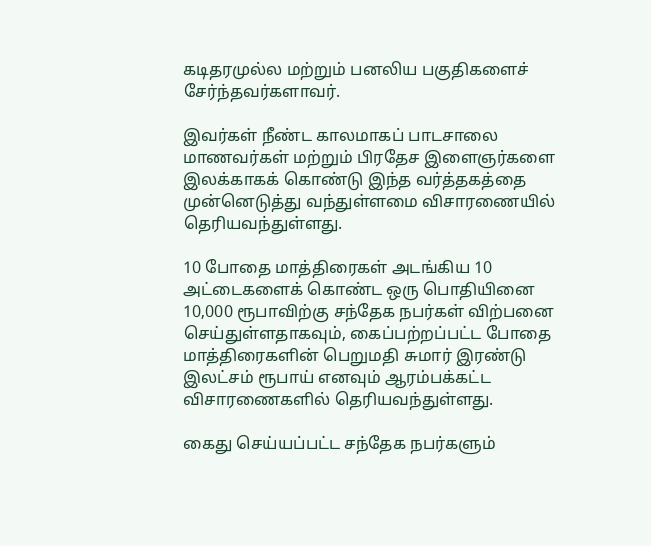கடிதரமுல்ல மற்றும் பனலிய பகுதிகளைச் சேர்ந்தவர்களாவர்.

இவர்கள் நீண்ட காலமாகப் பாடசாலை மாணவர்கள் மற்றும் பிரதேச இளைஞர்களை இலக்காகக் கொண்டு இந்த வர்த்தகத்தை முன்னெடுத்து வந்துள்ளமை விசாரணையில் தெரியவந்துள்ளது.

10 போதை மாத்திரைகள் அடங்கிய 10 அட்டைகளைக் கொண்ட ஒரு பொதியினை 10,000 ரூபாவிற்கு சந்தேக நபர்கள் விற்பனை செய்துள்ளதாகவும், கைப்பற்றப்பட்ட போதை மாத்திரைகளின் பெறுமதி சுமார் இரண்டு இலட்சம் ரூபாய் எனவும் ஆரம்பக்கட்ட விசாரணைகளில் தெரியவந்துள்ளது.

கைது செய்யப்பட்ட சந்தேக நபர்களும்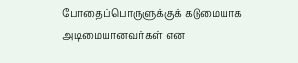போதைப்பொருளுக்குக் கடுமையாக அடிமையானவர்கள் என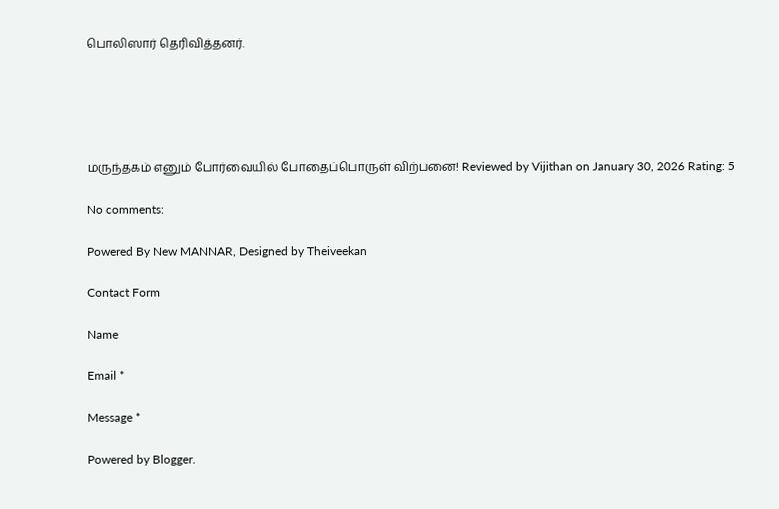பொலிஸார் தெரிவித்தனர்.





மருந்தகம் எனும் போர்வையில் போதைப்பொருள் விற்பனை! Reviewed by Vijithan on January 30, 2026 Rating: 5

No comments:

Powered By New MANNAR, Designed by Theiveekan

Contact Form

Name

Email *

Message *

Powered by Blogger.